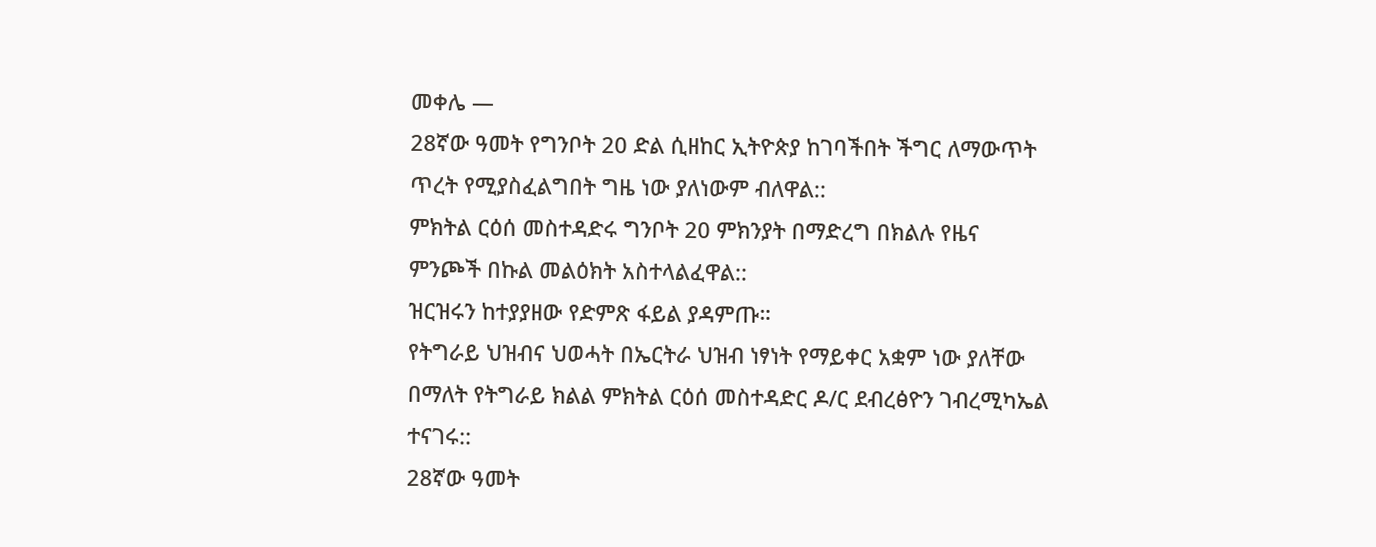መቀሌ —
28ኛው ዓመት የግንቦት 20 ድል ሲዘከር ኢትዮጵያ ከገባችበት ችግር ለማውጥት ጥረት የሚያስፈልግበት ግዜ ነው ያለነውም ብለዋል::
ምክትል ርዕሰ መስተዳድሩ ግንቦት 20 ምክንያት በማድረግ በክልሉ የዜና ምንጮች በኩል መልዕክት አስተላልፈዋል::
ዝርዝሩን ከተያያዘው የድምጽ ፋይል ያዳምጡ።
የትግራይ ህዝብና ህወሓት በኤርትራ ህዝብ ነፃነት የማይቀር አቋም ነው ያለቸው በማለት የትግራይ ክልል ምክትል ርዕሰ መስተዳድር ዶ/ር ደብረፅዮን ገብረሚካኤል ተናገሩ::
28ኛው ዓመት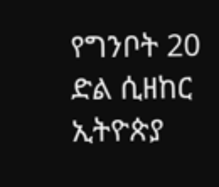የግንቦት 20 ድል ሲዘከር ኢትዮጵያ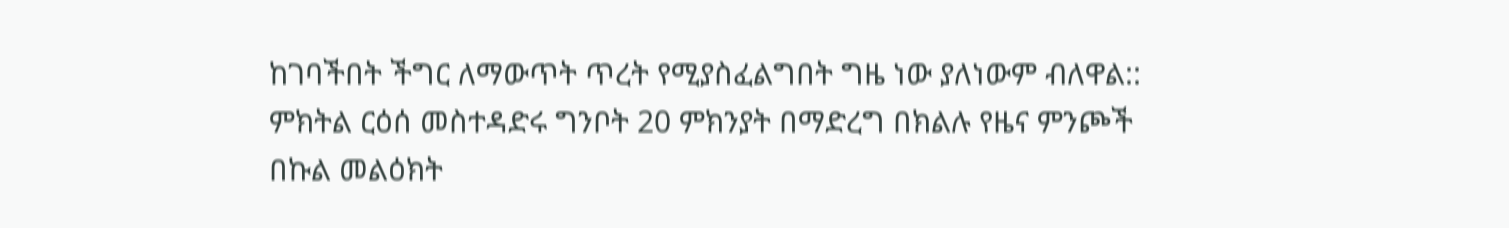ከገባችበት ችግር ለማውጥት ጥረት የሚያስፈልግበት ግዜ ነው ያለነውም ብለዋል::
ምክትል ርዕሰ መስተዳድሩ ግንቦት 20 ምክንያት በማድረግ በክልሉ የዜና ምንጮች በኩል መልዕክት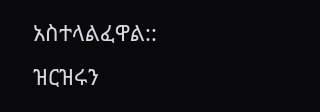አስተላልፈዋል::
ዝርዝሩን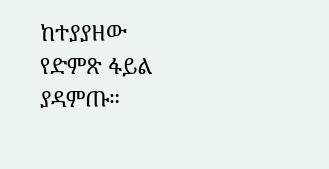ከተያያዘው የድምጽ ፋይል ያዳምጡ።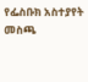የፌስቡክ አስተያየት መስጫ